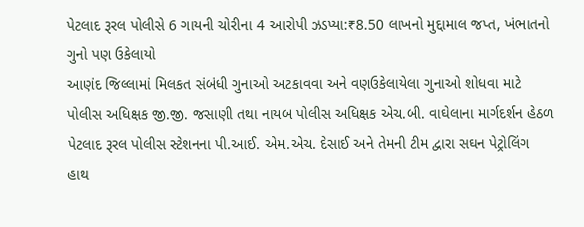પેટલાદ રૂરલ પોલીસે 6 ગાયની ચોરીના 4 આરોપી ઝડપ્યા:₹8.50 લાખનો મુદ્દામાલ જપ્ત, ખંભાતનો ગુનો પણ ઉકેલાયો
આણંદ જિલ્લામાં મિલકત સંબંધી ગુનાઓ અટકાવવા અને વણઉકેલાયેલા ગુનાઓ શોધવા માટે પોલીસ અધિક્ષક જી.જી. જસાણી તથા નાયબ પોલીસ અધિક્ષક એચ.બી. વાઘેલાના માર્ગદર્શન હેઠળ પેટલાદ રૂરલ પોલીસ સ્ટેશનના પી.આઈ. એમ.એચ. દેસાઈ અને તેમની ટીમ દ્વારા સઘન પેટ્રોલિંગ હાથ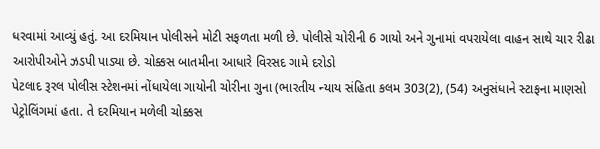ધરવામાં આવ્યું હતું. આ દરમિયાન પોલીસને મોટી સફળતા મળી છે. પોલીસે ચોરીની 6 ગાયો અને ગુનામાં વપરાયેલા વાહન સાથે ચાર રીઢા આરોપીઓને ઝડપી પાડ્યા છે. ચોક્કસ બાતમીના આધારે વિરસદ ગામે દરોડો
પેટલાદ રૂરલ પોલીસ સ્ટેશનમાં નોંધાયેલા ગાયોની ચોરીના ગુના (ભારતીય ન્યાય સંહિતા કલમ 303(2), (54) અનુસંધાને સ્ટાફના માણસો પેટ્રોલિંગમાં હતા. તે દરમિયાન મળેલી ચોક્કસ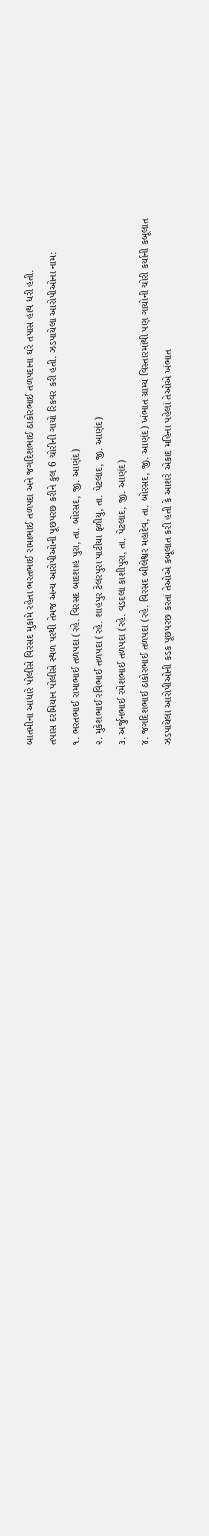બાતમીના આધારે પોલીસે વિરસદ મુકામે રહેતા ભરતભાઈ રામાભાઈ તળપદા અને જગદિશભાઈ ઠાકોરભાઈ તળપદાના ઘરે તપાસ હાથ ધરી હતી.
તપાસ દરમિયાન પોલીસે સ્થળ પરથી તેમજ અન્ય આરોપીઓની પૂછપરછ કરીને કુલ 6 ચોરીની ગાયો રિકવર કરી હતી. ઝડપાયેલા આરોપીઓના નામ:
૧. ભરતભાઈ રામાભાઈ તળપદા (રહે. વિરસદ બાદશાહ પુરા, તા. બોરસદ, જી. આણંદ)
૨. મુકેશભાઈ રવિભાઈ તળપદા (રહે. શાહપુર ટેલરપુરા પાટીયા ફળીયુ, તા. પેટલાદ, જી. આણંદ)
૩. અર્જુનભાઈ રમેશભાઈ તળપદા (રહે. વડદલા કાશીપુરા, તા. પેટલાદ, જી. આણંદ)
૪. જગદિશભાઈ ઠાકોરભાઈ તળપદા (રહે. વિરસદ બીલેશ્વર મહાદેવ, તા. બોરસદ, જી. આણંદ) ખંભાત ગ્રામ્ય વિસ્તારમાંથી પણ ગાયોની ચોરી કર્યાની કબૂલાત
ઝડપાયેલા આરોપીઓની કડક પૂછપરછ કરતાં તેઓએ કબૂલાત કરી હતી કે આશરે એકાદ મહિના પહેલાં તેઓએ ખંભાત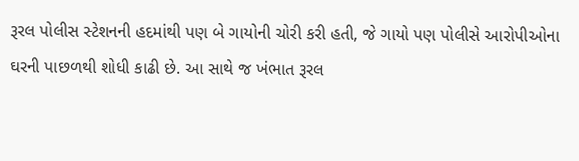રૂરલ પોલીસ સ્ટેશનની હદમાંથી પણ બે ગાયોની ચોરી કરી હતી, જે ગાયો પણ પોલીસે આરોપીઓના ઘરની પાછળથી શોધી કાઢી છે. આ સાથે જ ખંભાત રૂરલ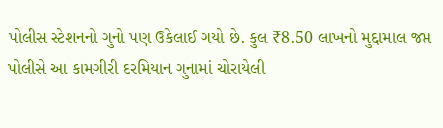પોલીસ સ્ટેશનનો ગુનો પણ ઉકેલાઈ ગયો છે. કુલ ₹8.50 લાખનો મુદ્દામાલ જપ્ત
પોલીસે આ કામગીરી દરમિયાન ગુનામાં ચોરાયેલી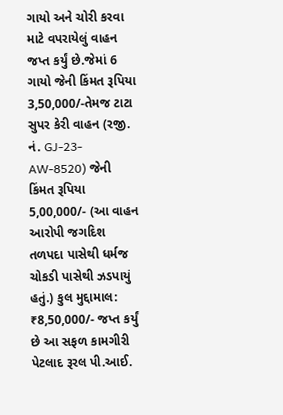ગાયો અને ચોરી કરવા માટે વપરાયેલું વાહન જપ્ત કર્યું છે.જેમાં 6 ગાયો જેની કિંમત રૂપિયા 3,50,000/-તેમજ ટાટા સુપર કેરી વાહન (રજી. નં. GJ-23-AW-8520) જેની કિંમત રૂપિયા 5,00,000/- (આ વાહન આરોપી જગદિશ તળપદા પાસેથી ધર્મજ ચોકડી પાસેથી ઝડપાયું હતું.) કુલ મુદ્દામાલ: ₹8,50,000/- જપ્ત કર્યું છે આ સફળ કામગીરી પેટલાદ રૂરલ પી.આઈ.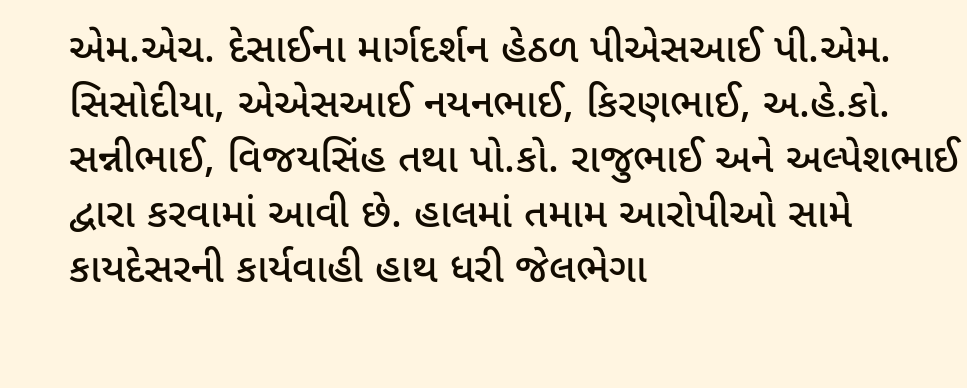એમ.એચ. દેસાઈના માર્ગદર્શન હેઠળ પીએસઆઈ પી.એમ. સિસોદીયા, એએસઆઈ નયનભાઈ, કિરણભાઈ, અ.હે.કો. સન્નીભાઈ, વિજયસિંહ તથા પો.કો. રાજુભાઈ અને અલ્પેશભાઈ દ્વારા કરવામાં આવી છે. હાલમાં તમામ આરોપીઓ સામે કાયદેસરની કાર્યવાહી હાથ ધરી જેલભેગા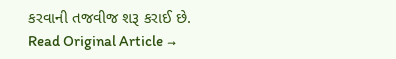કરવાની તજવીજ શરૂ કરાઈ છે.
Read Original Article →